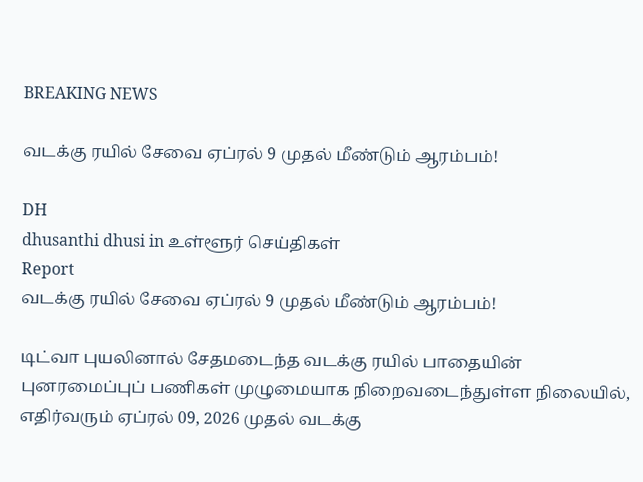BREAKING NEWS

வடக்கு ரயில் சேவை ஏப்ரல் 9 முதல் மீண்டும் ஆரம்பம்!

DH
dhusanthi dhusi in உள்ளூர் செய்திகள்
Report
வடக்கு ரயில் சேவை ஏப்ரல் 9 முதல் மீண்டும் ஆரம்பம்!

டிட்வா புயலினால் சேதமடைந்த வடக்கு ரயில் பாதையின் புனரமைப்புப் பணிகள் முழுமையாக நிறைவடைந்துள்ள நிலையில், எதிர்வரும் ஏப்ரல் 09, 2026 முதல் வடக்கு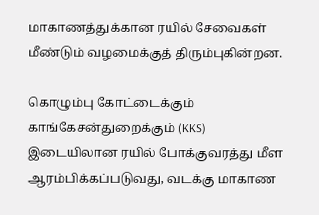மாகாணத்துக்கான ரயில் சேவைகள் மீண்டும் வழமைக்குத் திரும்புகின்றன.

கொழும்பு கோட்டைக்கும் காங்கேசன்துறைக்கும் (KKS) இடையிலான ரயில் போக்குவரத்து மீள ஆரம்பிக்கப்படுவது, வடக்கு மாகாண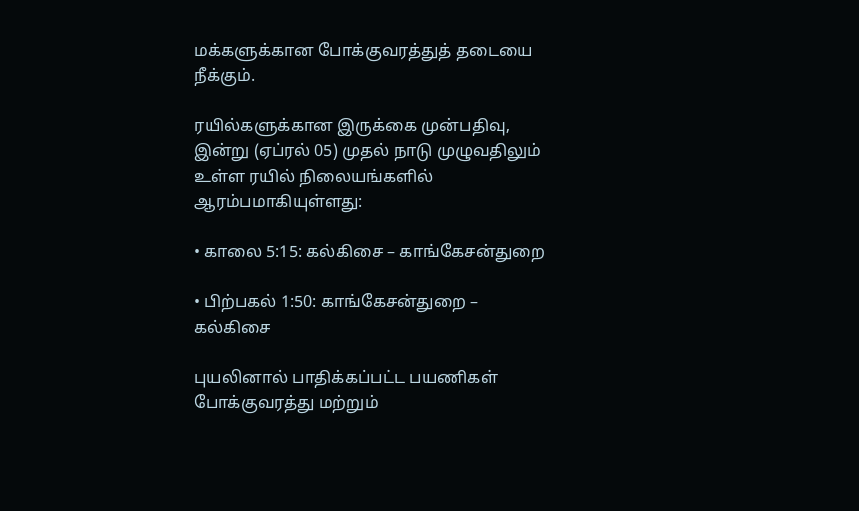மக்களுக்கான போக்குவரத்துத் தடையை நீக்கும்.

ரயில்களுக்கான இருக்கை முன்பதிவு, இன்று (ஏப்ரல் 05) முதல் நாடு முழுவதிலும் உள்ள ரயில் நிலையங்களில் ஆரம்பமாகியுள்ளது:

• காலை 5:15: கல்கிசை – காங்கேசன்துறை

• பிற்பகல் 1:50: காங்கேசன்துறை – கல்கிசை

புயலினால் பாதிக்கப்பட்ட பயணிகள் போக்குவரத்து மற்றும்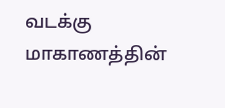வடக்கு மாகாணத்தின்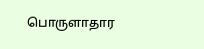பொருளாதார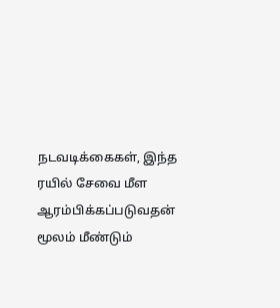நடவடிக்கைகள், இந்த ரயில் சேவை மீள ஆரம்பிக்கப்படுவதன் மூலம் மீண்டும்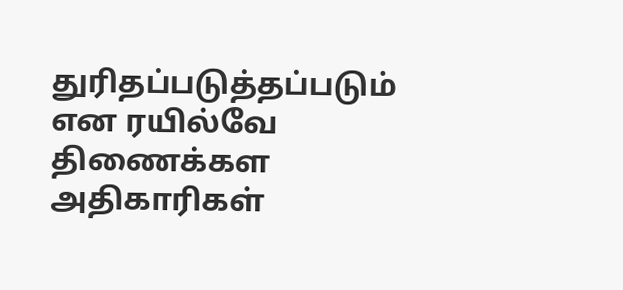துரிதப்படுத்தப்படும் என ரயில்வே திணைக்கள அதிகாரிகள்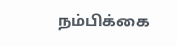நம்பிக்கை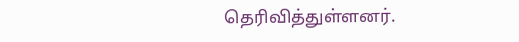தெரிவித்துள்ளனர்.